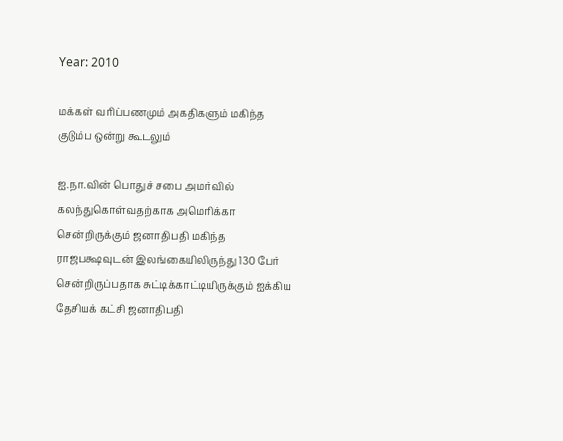Year: 2010

மக்கள் வரிப்பணமும் அகதிகளும் மகிந்த குடும்ப ஒன்று கூடலும்

ஐ.நா.வின் பொதுச் சபை அமர்வில் கலந்துகொள்வதற்காக அமெரிக்கா சென்றிருக்கும் ஜனாதிபதி மகிந்த ராஜபக்ஷவுடன் இலங்கையிலிருந்து 130 பேர் சென்றிருப்பதாக சுட்டிக்காட்டியிருக்கும் ஐக்கிய தேசியக் கட்சி ஜனாதிபதி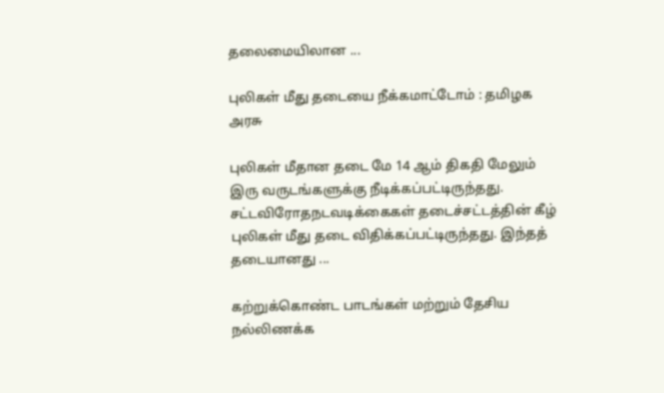தலைமையிலான ...

புலிகள் மீது தடையை நீக்கமாட்டோம் : தமிழக அரசு

புலிகள் மீதான தடை மே 14 ஆம் திகதி மேலும் இரு வருடங்களுக்கு நீடிக்கப்பட்டிருந்தது. சட்டவிரோதநடவடிக்கைகள் தடைச்சட்டத்தின் கீழ் புலிகள் மீது தடை விதிக்கப்பட்டிருந்தது. இந்தத் தடையானது ...

கற்றுக்கொண்ட பாடங்கள் மற்றும் தேசிய நல்லிணக்க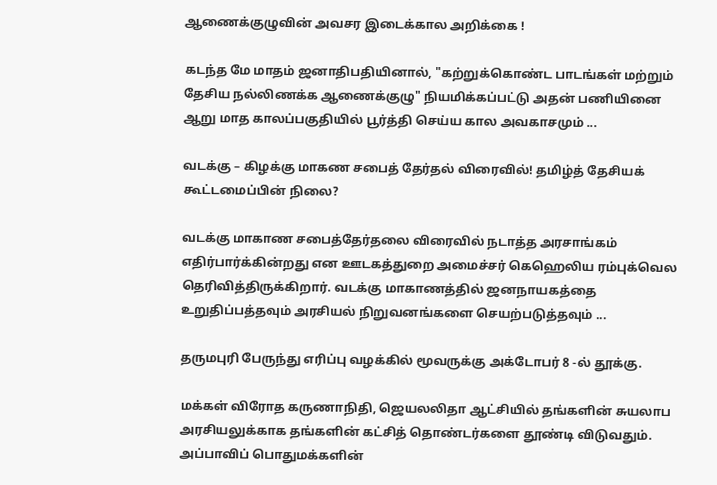ஆணைக்குழுவின் அவசர இடைக்கால அறிக்கை !

கடந்த மே மாதம் ஜனாதிபதியினால், "கற்றுக்கொண்ட பாடங்கள் மற்றும் தேசிய நல்லிணக்க ஆணைக்குழு" நியமிக்கப்பட்டு அதன் பணியினை ஆறு மாத காலப்பகுதியில் பூர்த்தி செய்ய கால அவகாசமும் ...

வடக்கு – கிழக்கு மாகண சபைத் தேர்தல் விரைவில்! தமிழ்த் தேசியக் கூட்டமைப்பின் நிலை?

வடக்கு மாகாண சபைத்தேர்தலை விரைவில் நடாத்த அரசாங்கம் எதிர்பார்க்கின்றது என ஊடகத்துறை அமைச்சர் கெஹெலிய ரம்புக்வெல தெரிவித்திருக்கிறார். வடக்கு மாகாணத்தில் ஜனநாயகத்தை உறுதிப்பத்தவும் அரசியல் நிறுவனங்களை செயற்படுத்தவும் ...

தருமபுரி பேருந்து எரிப்பு வழக்கில் மூவருக்கு அக்டோபர் 8 -ல் தூக்கு.

மக்கள் விரோத கருணாநிதி, ஜெயலலிதா ஆட்சியில் தங்களின் சுயலாப அரசியலுக்காக தங்களின் கட்சித் தொண்டர்களை தூண்டி விடுவதும். அப்பாவிப் பொதுமக்களின்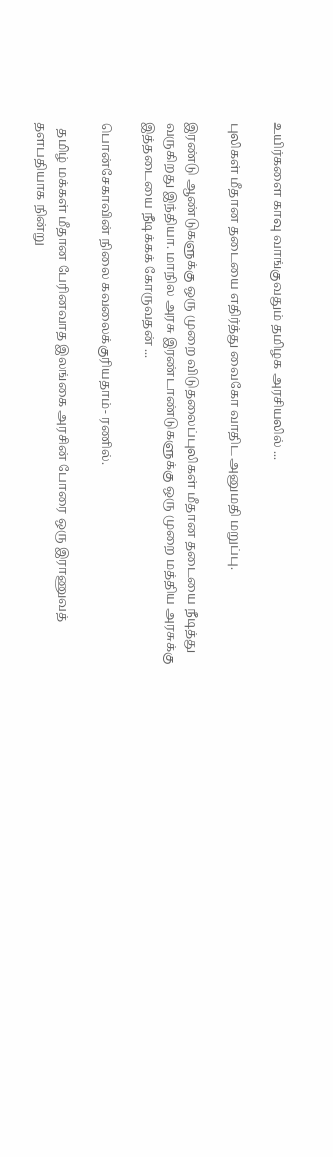உயிர்களை காவு வாங்குவதும் தமிழக அரசியலில் ...

புலிகள் மீதான தடையை எதிர்த்து வைகோ வாதிட அனுமதி மறுப்பு.

இரண்டு ஆண்டுகளுக்கு ஒரு முறை விடுதலைப்புலிகள் மீதான தடையை நீடித்து வருகிறது இந்தியா. மாநில அரசு இரண்டாண்டுகளுக்கு ஒரு முறை மத்திய அரசுக்கு இத்தடையை நீடிக்கக் கோருவதன் ...

பொன்சேகாவின் நிலை கவலைக்குரியதாம்- ரணில்.

  தமிழ் மக்கள் மீதான பேரினவாத இலங்கை அரசின் போரை ஒரு இராணுவத் தளபதியாக நின்று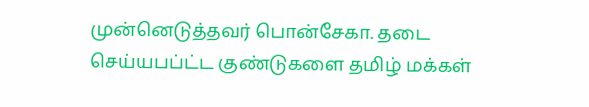முன்னெடுத்தவர் பொன்சேகா. தடை செய்யபப்ட்ட குண்டுகளை தமிழ் மக்கள்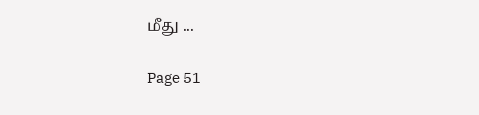மீது ...

Page 51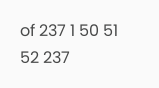of 237 1 50 51 52 237